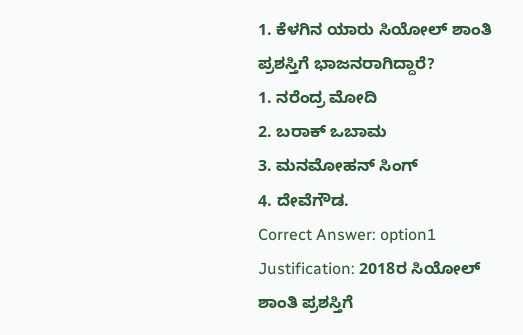1. ಕೆಳಗಿನ ಯಾರು ಸಿಯೋಲ್ ಶಾಂತಿ ಪ್ರಶಸ್ತಿಗೆ ಭಾಜನರಾಗಿದ್ದಾರೆ?
1. ನರೆಂದ್ರ ಮೋದಿ
2. ಬರಾಕ್ ಒಬಾಮ
3. ಮನಮೋಹನ್ ಸಿಂಗ್
4. ದೇವೆಗೌಡ.
Correct Answer: option1
Justification: 2018ರ ಸಿಯೋಲ್ ಶಾಂತಿ ಪ್ರಶಸ್ತಿಗೆ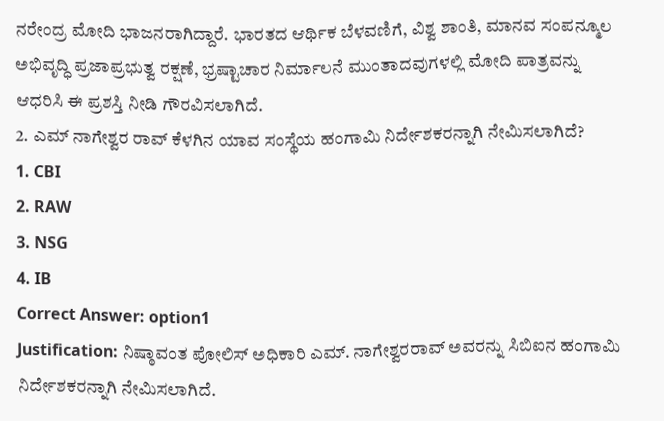ನರೇಂದ್ರ ಮೋದಿ ಭಾಜನರಾಗಿದ್ದಾರೆ. ಭಾರತದ ಆರ್ಥಿಕ ಬೆಳವಣಿಗೆ, ವಿಶ್ವ ಶಾಂತಿ, ಮಾನವ ಸಂಪನ್ಮೂಲ ಅಭಿವೃದ್ಧಿ ಪ್ರಜಾಪ್ರಭುತ್ವ ರಕ್ಷಣೆ, ಭ್ರಷ್ಟಾಚಾರ ನಿರ್ಮಾಲನೆ ಮುಂತಾದವುಗಳಲ್ಲಿ ಮೋದಿ ಪಾತ್ರವನ್ನು ಆಧರಿಸಿ ಈ ಪ್ರಶಸ್ತಿ ನೀಡಿ ಗೌರವಿಸಲಾಗಿದೆ.
2. ಎಮ್ ನಾಗೇಶ್ವರ ರಾವ್ ಕೆಳಗಿನ ಯಾವ ಸಂಸ್ಥೆಯ ಹಂಗಾಮಿ ನಿರ್ದೇಶಕರನ್ನಾಗಿ ನೇಮಿಸಲಾಗಿದೆ?
1. CBI
2. RAW
3. NSG
4. IB
Correct Answer: option1
Justification: ನಿಷ್ಠಾವಂತ ಪೋಲಿಸ್ ಅಧಿಕಾರಿ ಎಮ್. ನಾಗೇಶ್ವರರಾವ್ ಅವರನ್ನು ಸಿಬಿಐನ ಹಂಗಾಮಿ ನಿರ್ದೇಶಕರನ್ನಾಗಿ ನೇಮಿಸಲಾಗಿದೆ.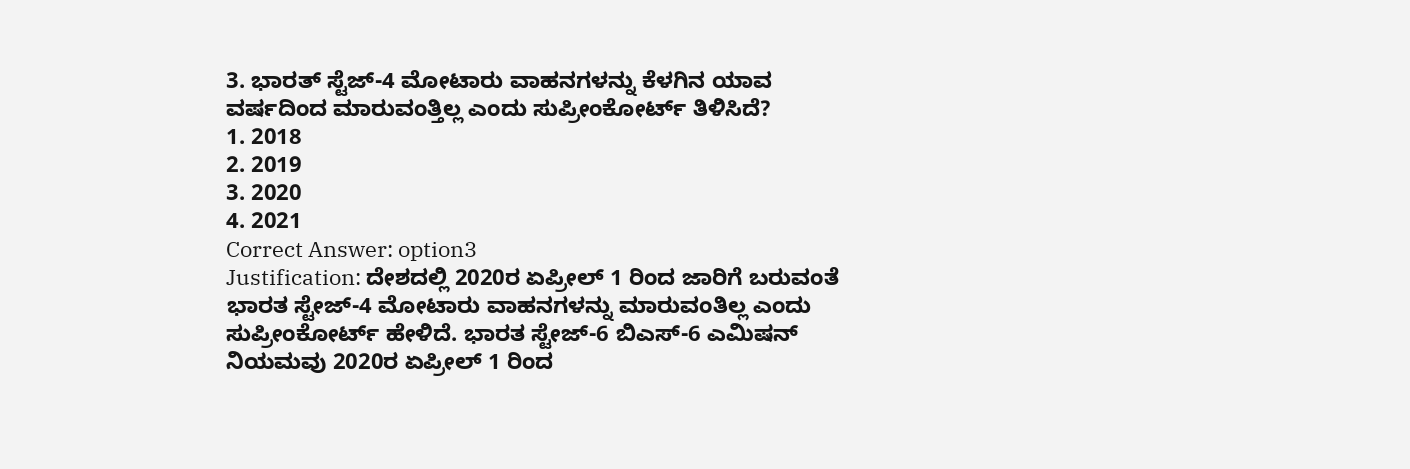3. ಭಾರತ್ ಸ್ಟೆಜ್-4 ಮೋಟಾರು ವಾಹನಗಳನ್ನು ಕೆಳಗಿನ ಯಾವ ವರ್ಷದಿಂದ ಮಾರುವಂತ್ತಿಲ್ಲ ಎಂದು ಸುಪ್ರೀಂಕೋರ್ಟ್ ತಿಳಿಸಿದೆ?
1. 2018
2. 2019
3. 2020
4. 2021
Correct Answer: option3
Justification: ದೇಶದಲ್ಲಿ 2020ರ ಏಪ್ರೀಲ್ 1 ರಿಂದ ಜಾರಿಗೆ ಬರುವಂತೆ ಭಾರತ ಸ್ಟೇಜ್-4 ಮೋಟಾರು ವಾಹನಗಳನ್ನು ಮಾರುವಂತಿಲ್ಲ ಎಂದು ಸುಪ್ರೀಂಕೋರ್ಟ್ ಹೇಳಿದೆ. ಭಾರತ ಸ್ಟೇಜ್-6 ಬಿಎಸ್-6 ಎಮಿಷನ್ ನಿಯಮವು 2020ರ ಏಪ್ರೀಲ್ 1 ರಿಂದ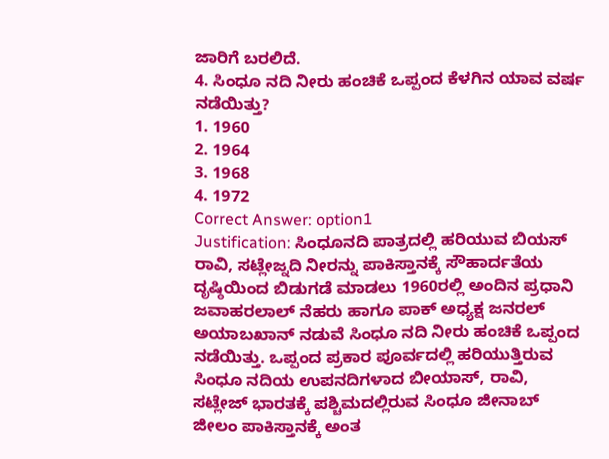ಜಾರಿಗೆ ಬರಲಿದೆ.
4. ಸಿಂಧೂ ನದಿ ನೀರು ಹಂಚಿಕೆ ಒಪ್ಪಂದ ಕೆಳಗಿನ ಯಾವ ವರ್ಷ ನಡೆಯಿತ್ತು?
1. 1960
2. 1964
3. 1968
4. 1972
Correct Answer: option1
Justification: ಸಿಂಧೂನದಿ ಪಾತ್ರದಲ್ಲಿ ಹರಿಯುವ ಬಿಯಸ್ ರಾವಿ, ಸಟ್ಲೇಜ್ನದಿ ನೀರನ್ನು ಪಾಕಿಸ್ತಾನಕ್ಕೆ ಸೌಹಾರ್ದತೆಯ ದೃಷ್ಠಿಯಿಂದ ಬಿಡುಗಡೆ ಮಾಡಲು 1960ರಲ್ಲಿ ಅಂದಿನ ಪ್ರಧಾನಿ ಜವಾಹರಲಾಲ್ ನೆಹರು ಹಾಗೂ ಪಾಕ್ ಅಧ್ಯಕ್ಷ ಜನರಲ್ ಅಯಾಬಖಾನ್ ನಡುವೆ ಸಿಂಧೂ ನದಿ ನೀರು ಹಂಚಿಕೆ ಒಪ್ಪಂದ ನಡೆಯಿತ್ತು. ಒಪ್ಪಂದ ಪ್ರಕಾರ ಪೂರ್ವದಲ್ಲಿ ಹರಿಯುತ್ತಿರುವ ಸಿಂಧೂ ನದಿಯ ಉಪನದಿಗಳಾದ ಬೀಯಾಸ್, ರಾವಿ, ಸಟ್ಲೇಜ್ ಭಾರತಕ್ಕೆ ಪಶ್ಚಿಮದಲ್ಲಿರುವ ಸಿಂಧೂ ಜೀನಾಬ್ ಜೀಲಂ ಪಾಕಿಸ್ತಾನಕ್ಕೆ ಅಂತ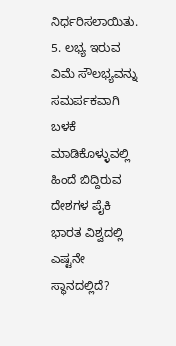ನಿರ್ಧರಿಸಲಾಯಿತು.
5. ಲಭ್ಯ ಇರುವ ವಿಮೆ ಸೌಲಭ್ಯವನ್ನು ಸಮರ್ಪಕವಾಗಿ ಬಳಕೆ ಮಾಡಿಕೊಳ್ಳುವಲ್ಲಿ ಹಿಂದೆ ಬಿದ್ದಿರುವ ದೇಶಗಳ ಪೈಕಿ ಭಾರತ ವಿಶ್ವದಲ್ಲಿ ಎಷ್ಟನೇ ಸ್ಥಾನದಲ್ಲಿದೆ?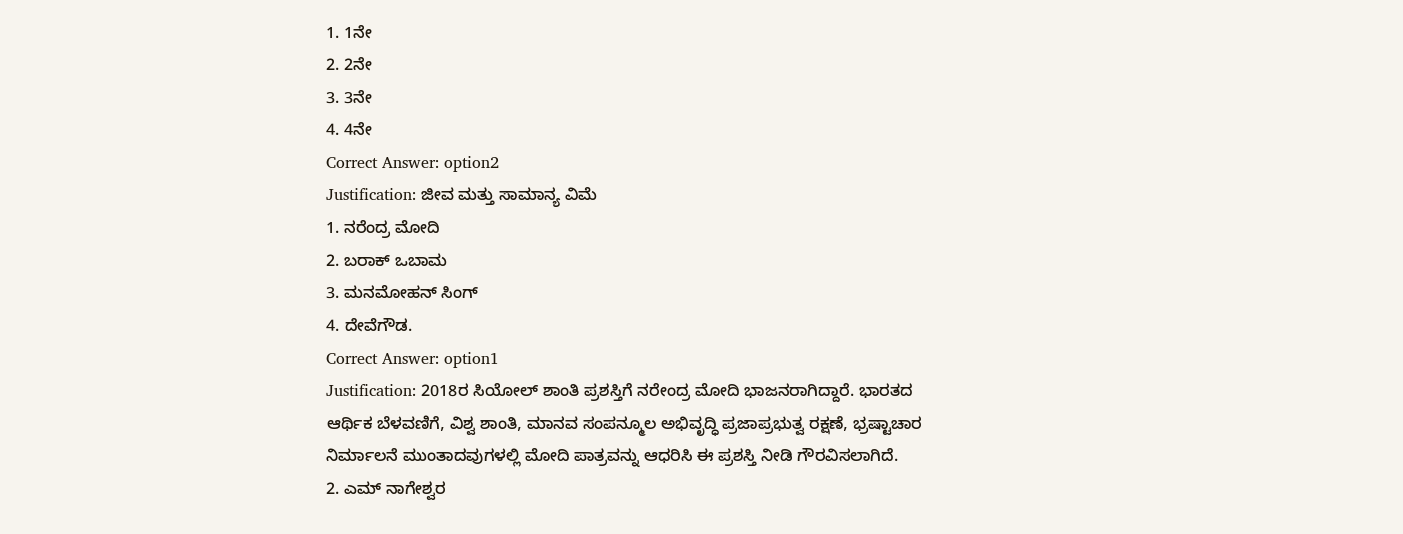1. 1ನೇ
2. 2ನೇ
3. 3ನೇ
4. 4ನೇ
Correct Answer: option2
Justification: ಜೀವ ಮತ್ತು ಸಾಮಾನ್ಯ ವಿಮೆ
1. ನರೆಂದ್ರ ಮೋದಿ
2. ಬರಾಕ್ ಒಬಾಮ
3. ಮನಮೋಹನ್ ಸಿಂಗ್
4. ದೇವೆಗೌಡ.
Correct Answer: option1
Justification: 2018ರ ಸಿಯೋಲ್ ಶಾಂತಿ ಪ್ರಶಸ್ತಿಗೆ ನರೇಂದ್ರ ಮೋದಿ ಭಾಜನರಾಗಿದ್ದಾರೆ. ಭಾರತದ ಆರ್ಥಿಕ ಬೆಳವಣಿಗೆ, ವಿಶ್ವ ಶಾಂತಿ, ಮಾನವ ಸಂಪನ್ಮೂಲ ಅಭಿವೃದ್ಧಿ ಪ್ರಜಾಪ್ರಭುತ್ವ ರಕ್ಷಣೆ, ಭ್ರಷ್ಟಾಚಾರ ನಿರ್ಮಾಲನೆ ಮುಂತಾದವುಗಳಲ್ಲಿ ಮೋದಿ ಪಾತ್ರವನ್ನು ಆಧರಿಸಿ ಈ ಪ್ರಶಸ್ತಿ ನೀಡಿ ಗೌರವಿಸಲಾಗಿದೆ.
2. ಎಮ್ ನಾಗೇಶ್ವರ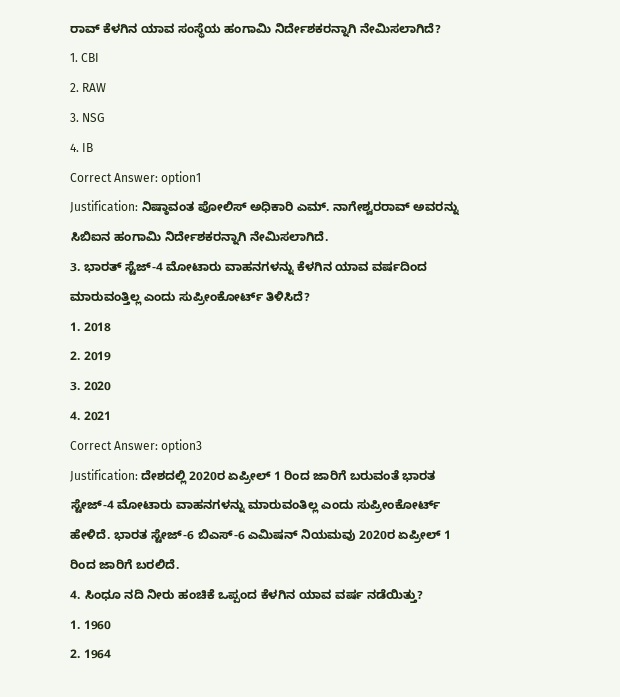ರಾವ್ ಕೆಳಗಿನ ಯಾವ ಸಂಸ್ಥೆಯ ಹಂಗಾಮಿ ನಿರ್ದೇಶಕರನ್ನಾಗಿ ನೇಮಿಸಲಾಗಿದೆ?
1. CBI
2. RAW
3. NSG
4. IB
Correct Answer: option1
Justification: ನಿಷ್ಠಾವಂತ ಪೋಲಿಸ್ ಅಧಿಕಾರಿ ಎಮ್. ನಾಗೇಶ್ವರರಾವ್ ಅವರನ್ನು ಸಿಬಿಐನ ಹಂಗಾಮಿ ನಿರ್ದೇಶಕರನ್ನಾಗಿ ನೇಮಿಸಲಾಗಿದೆ.
3. ಭಾರತ್ ಸ್ಟೆಜ್-4 ಮೋಟಾರು ವಾಹನಗಳನ್ನು ಕೆಳಗಿನ ಯಾವ ವರ್ಷದಿಂದ ಮಾರುವಂತ್ತಿಲ್ಲ ಎಂದು ಸುಪ್ರೀಂಕೋರ್ಟ್ ತಿಳಿಸಿದೆ?
1. 2018
2. 2019
3. 2020
4. 2021
Correct Answer: option3
Justification: ದೇಶದಲ್ಲಿ 2020ರ ಏಪ್ರೀಲ್ 1 ರಿಂದ ಜಾರಿಗೆ ಬರುವಂತೆ ಭಾರತ ಸ್ಟೇಜ್-4 ಮೋಟಾರು ವಾಹನಗಳನ್ನು ಮಾರುವಂತಿಲ್ಲ ಎಂದು ಸುಪ್ರೀಂಕೋರ್ಟ್ ಹೇಳಿದೆ. ಭಾರತ ಸ್ಟೇಜ್-6 ಬಿಎಸ್-6 ಎಮಿಷನ್ ನಿಯಮವು 2020ರ ಏಪ್ರೀಲ್ 1 ರಿಂದ ಜಾರಿಗೆ ಬರಲಿದೆ.
4. ಸಿಂಧೂ ನದಿ ನೀರು ಹಂಚಿಕೆ ಒಪ್ಪಂದ ಕೆಳಗಿನ ಯಾವ ವರ್ಷ ನಡೆಯಿತ್ತು?
1. 1960
2. 1964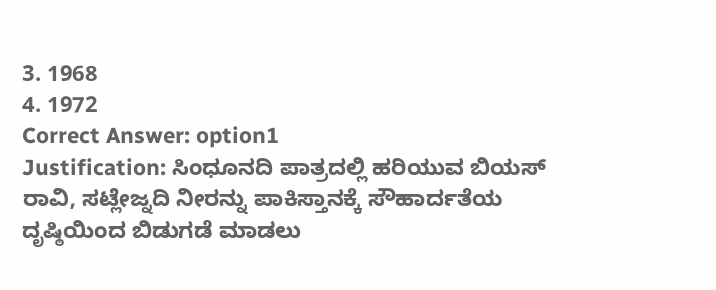3. 1968
4. 1972
Correct Answer: option1
Justification: ಸಿಂಧೂನದಿ ಪಾತ್ರದಲ್ಲಿ ಹರಿಯುವ ಬಿಯಸ್ ರಾವಿ, ಸಟ್ಲೇಜ್ನದಿ ನೀರನ್ನು ಪಾಕಿಸ್ತಾನಕ್ಕೆ ಸೌಹಾರ್ದತೆಯ ದೃಷ್ಠಿಯಿಂದ ಬಿಡುಗಡೆ ಮಾಡಲು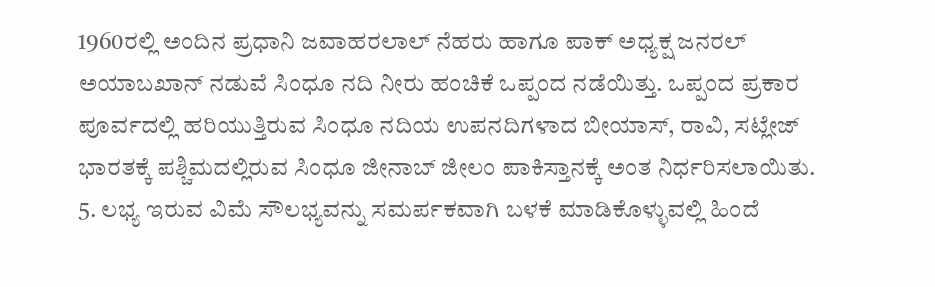1960ರಲ್ಲಿ ಅಂದಿನ ಪ್ರಧಾನಿ ಜವಾಹರಲಾಲ್ ನೆಹರು ಹಾಗೂ ಪಾಕ್ ಅಧ್ಯಕ್ಷ ಜನರಲ್ ಅಯಾಬಖಾನ್ ನಡುವೆ ಸಿಂಧೂ ನದಿ ನೀರು ಹಂಚಿಕೆ ಒಪ್ಪಂದ ನಡೆಯಿತ್ತು. ಒಪ್ಪಂದ ಪ್ರಕಾರ ಪೂರ್ವದಲ್ಲಿ ಹರಿಯುತ್ತಿರುವ ಸಿಂಧೂ ನದಿಯ ಉಪನದಿಗಳಾದ ಬೀಯಾಸ್, ರಾವಿ, ಸಟ್ಲೇಜ್ ಭಾರತಕ್ಕೆ ಪಶ್ಚಿಮದಲ್ಲಿರುವ ಸಿಂಧೂ ಜೀನಾಬ್ ಜೀಲಂ ಪಾಕಿಸ್ತಾನಕ್ಕೆ ಅಂತ ನಿರ್ಧರಿಸಲಾಯಿತು.
5. ಲಭ್ಯ ಇರುವ ವಿಮೆ ಸೌಲಭ್ಯವನ್ನು ಸಮರ್ಪಕವಾಗಿ ಬಳಕೆ ಮಾಡಿಕೊಳ್ಳುವಲ್ಲಿ ಹಿಂದೆ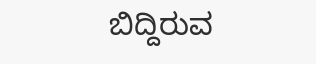ಬಿದ್ದಿರುವ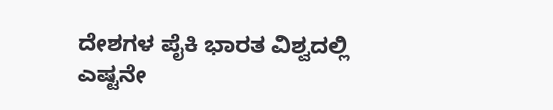ದೇಶಗಳ ಪೈಕಿ ಭಾರತ ವಿಶ್ವದಲ್ಲಿ ಎಷ್ಟನೇ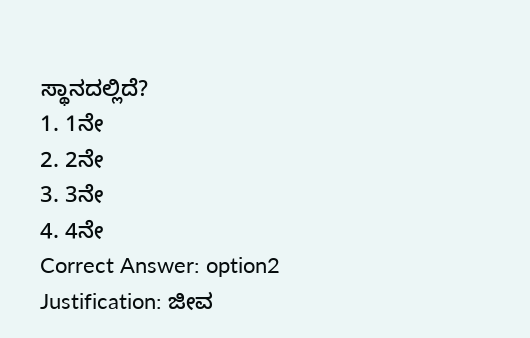ಸ್ಥಾನದಲ್ಲಿದೆ?
1. 1ನೇ
2. 2ನೇ
3. 3ನೇ
4. 4ನೇ
Correct Answer: option2
Justification: ಜೀವ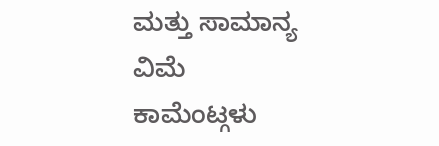ಮತ್ತು ಸಾಮಾನ್ಯ ವಿಮೆ
ಕಾಮೆಂಟ್ಗಳು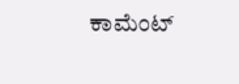ಕಾಮೆಂಟ್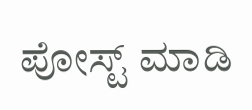ಪೋಸ್ಟ್ ಮಾಡಿ